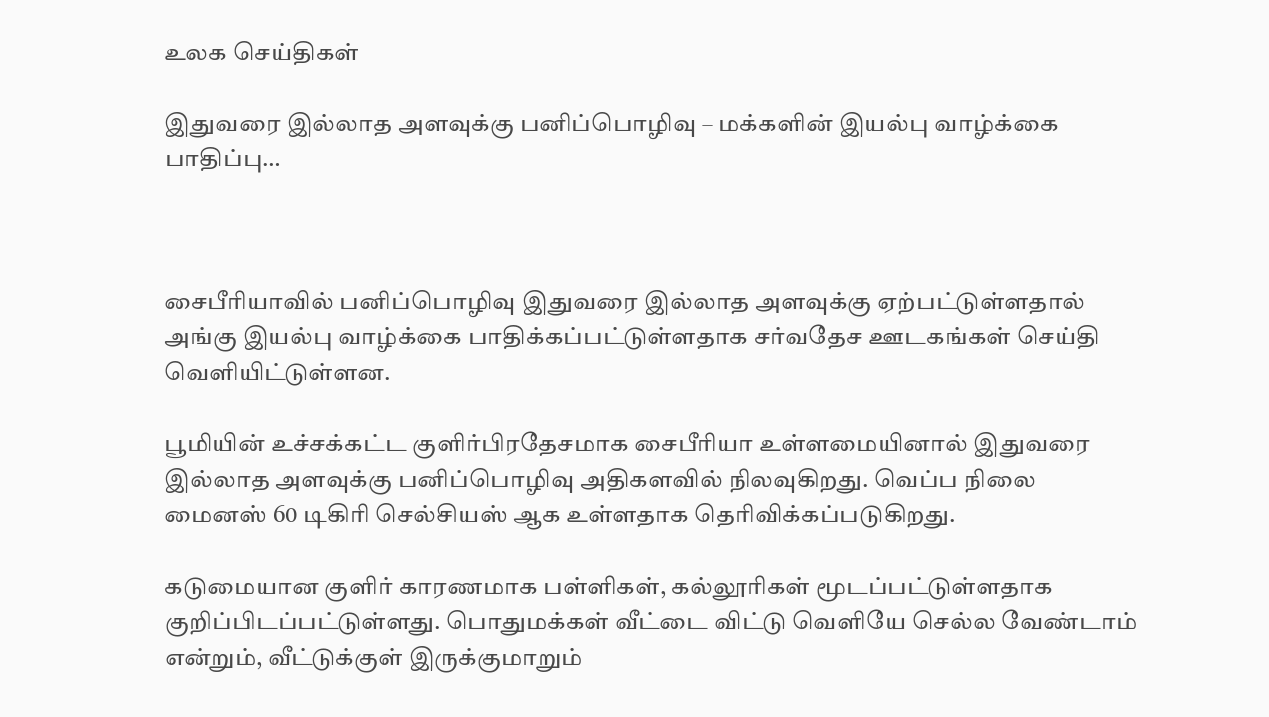உலக செய்திகள்

இதுவரை இல்லாத அளவுக்கு பனிப்பொழிவு – மக்களின் இயல்பு வாழ்க்கை பாதிப்பு…



சைபீரியாவில் பனிப்பொழிவு இதுவரை இல்லாத அளவுக்கு ஏற்பட்டுள்ளதால் அங்கு இயல்பு வாழ்க்கை பாதிக்கப்பட்டுள்ளதாக சர்வதேச ஊடகங்கள் செய்தி வெளியிட்டுள்ளன.

பூமியின் உச்சக்கட்ட குளிர்பிரதேசமாக சைபீரியா உள்ளமையினால் இதுவரை இல்லாத அளவுக்கு பனிப்பொழிவு அதிகளவில் நிலவுகிறது. வெப்ப நிலை மைனஸ் 60 டிகிரி செல்சியஸ் ஆக உள்ளதாக தெரிவிக்கப்படுகிறது.

கடுமையான குளிர் காரணமாக பள்ளிகள், கல்லூரிகள் மூடப்பட்டுள்ளதாக குறிப்பிடப்பட்டுள்ளது. பொதுமக்கள் வீட்டை விட்டு வெளியே செல்ல வேண்டாம் என்றும், வீட்டுக்குள் இருக்குமாறும்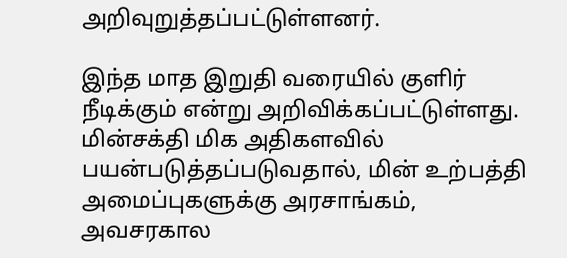அறிவுறுத்தப்பட்டுள்ளனர்.

இந்த மாத இறுதி வரையில் குளிர் நீடிக்கும் என்று அறிவிக்கப்பட்டுள்ளது. மின்சக்தி மிக அதிகளவில் பயன்படுத்தப்படுவதால், மின் உற்பத்தி அமைப்புகளுக்கு அரசாங்கம், அவசரகால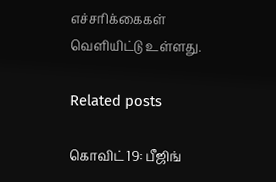எச்சரிக்கைகள் வெளியிட்டு உள்ளது.

Related posts

கொவிட் 19: பீஜிங்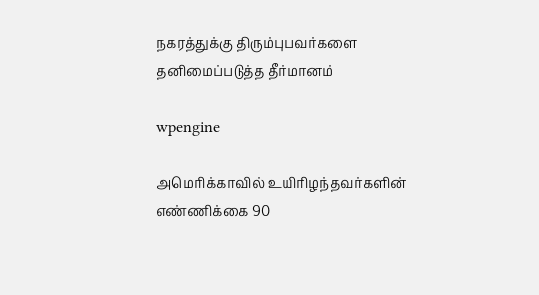நகரத்துக்கு திரும்புபவர்களை தனிமைப்படுத்த தீர்மானம்

wpengine

அமெரிக்காவில் உயிரிழந்தவர்களின் எண்ணிக்கை 90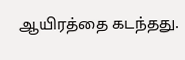ஆயிரத்தை கடந்தது.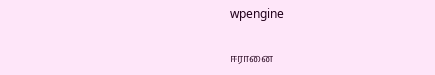wpengine

ஈரானை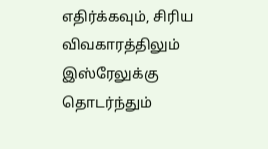எதிர்க்கவும், சிரிய விவகாரத்திலும் இஸ்ரேலுக்கு தொடர்ந்தும்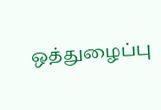ஒத்துழைப்பு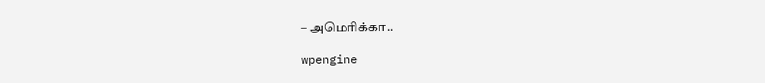– அமெரிக்கா..

wpengine